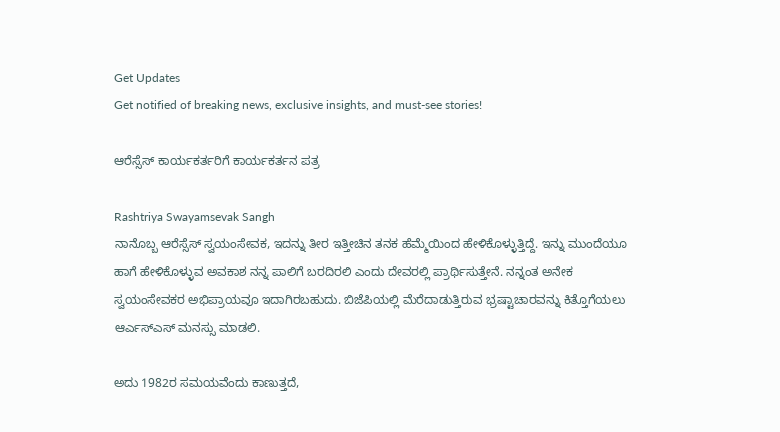Get Updates
Get notified of breaking news, exclusive insights, and must-see stories!

ಆರೆಸ್ಸೆಸ್ ಕಾರ್ಯಕರ್ತರಿಗೆ ಕಾರ್ಯಕರ್ತನ ಪತ್ರ

Rashtriya Swayamsevak Sangh
ನಾನೊಬ್ಬ ಆರೆಸ್ಸೆಸ್ ಸ್ವಯಂಸೇವಕ, ಇದನ್ನು ತೀರ ಇತ್ತೀಚಿನ ತನಕ ಹೆಮ್ಮೆಯಿಂದ ಹೇಳಿಕೊಳ್ಳುತ್ತಿದ್ದೆ. ಇನ್ನು ಮುಂದೆಯೂ ಹಾಗೆ ಹೇಳಿಕೊಳ್ಳುವ ಅವಕಾಶ ನನ್ನ ಪಾಲಿಗೆ ಬರದಿರಲಿ ಎಂದು ದೇವರಲ್ಲಿ ಪ್ರಾರ್ಥಿಸುತ್ತೇನೆ. ನನ್ನಂತ ಅನೇಕ ಸ್ವಯಂಸೇವಕರ ಅಭಿಪ್ರಾಯವೂ ಇದಾಗಿರಬಹುದು. ಬಿಜೆಪಿಯಲ್ಲಿ ಮೆರೆದಾಡುತ್ತಿರುವ ಭ್ರಷ್ಟಾಚಾರವನ್ನು ಕಿತ್ತೊಗೆಯಲು ಆರ್ಎಸ್ಎಸ್ ಮನಸ್ಸು ಮಾಡಲಿ.

ಅದು 1982ರ ಸಮಯವೆಂದು ಕಾಣುತ್ತದೆ,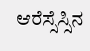ಆರೆಸ್ಸೆಸ್ಸಿನ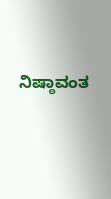ನಿಷ್ಠಾವಂತ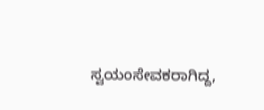ಸ್ವಯಂಸೇವಕರಾಗಿದ್ದ,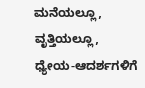ಮನೆಯಲ್ಲೂ, ವೃತ್ತಿಯಲ್ಲೂ, ಧ್ಯೇಯ-ಆದರ್ಶಗಳಿಗೆ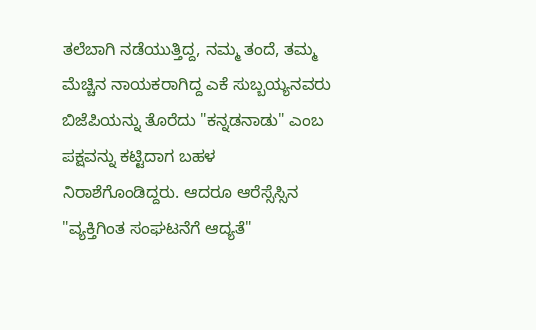ತಲೆಬಾಗಿ ನಡೆಯುತ್ತಿದ್ದ, ನಮ್ಮ ತಂದೆ, ತಮ್ಮ ಮೆಚ್ಚಿನ ನಾಯಕರಾಗಿದ್ದ ಎಕೆ ಸುಬ್ಬಯ್ಯನವರು ಬಿಜೆಪಿಯನ್ನು ತೊರೆದು "ಕನ್ನಡನಾಡು" ಎಂಬ ಪಕ್ಷವನ್ನು ಕಟ್ಟಿದಾಗ ಬಹಳ ನಿರಾಶೆಗೊಂಡಿದ್ದರು. ಆದರೂ ಆರೆಸ್ಸೆಸ್ಸಿನ "ವ್ಯಕ್ತಿಗಿಂತ ಸಂಘಟನೆಗೆ ಆದ್ಯತೆ"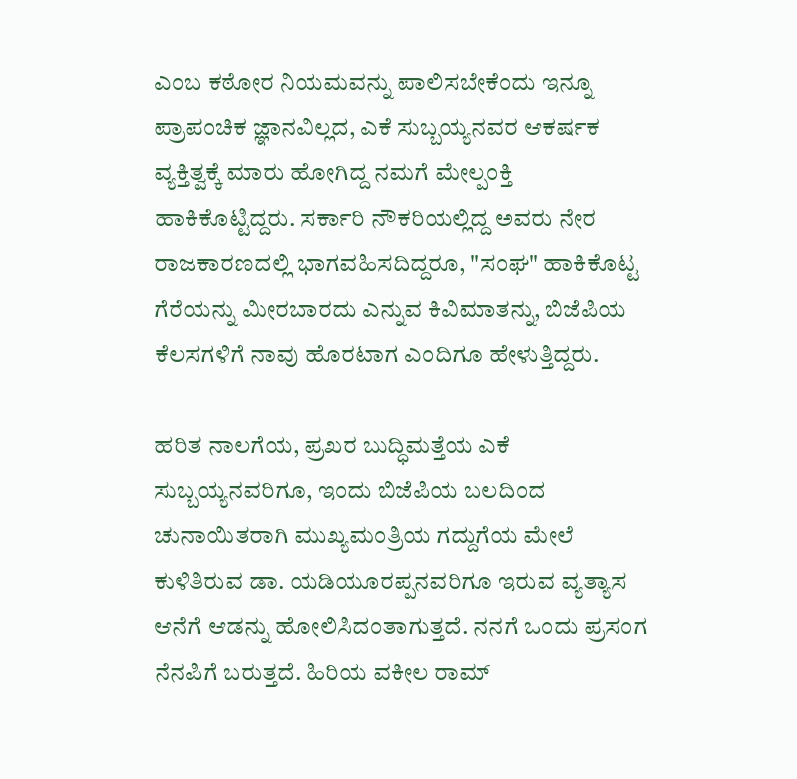ಎಂಬ ಕಠೋರ ನಿಯಮವನ್ನು ಪಾಲಿಸಬೇಕೆಂದು ಇನ್ನೂ ಪ್ರಾಪಂಚಿಕ ಜ್ಞಾನವಿಲ್ಲದ, ಎಕೆ ಸುಬ್ಬಯ್ಯನವರ ಆಕರ್ಷಕ ವ್ಯಕ್ತಿತ್ವಕ್ಕೆ ಮಾರು ಹೋಗಿದ್ದ ನಮಗೆ ಮೇಲ್ಪಂಕ್ತಿ ಹಾಕಿಕೊಟ್ಟಿದ್ದರು. ಸರ್ಕಾರಿ ನೌಕರಿಯಲ್ಲಿದ್ದ ಅವರು ನೇರ ರಾಜಕಾರಣದಲ್ಲಿ ಭಾಗವಹಿಸದಿದ್ದರೂ, "ಸಂಘ" ಹಾಕಿಕೊಟ್ಟ ಗೆರೆಯನ್ನು ಮೀರಬಾರದು ಎನ್ನುವ ಕಿವಿಮಾತನ್ನು, ಬಿಜೆಪಿಯ ಕೆಲಸಗಳಿಗೆ ನಾವು ಹೊರಟಾಗ ಎಂದಿಗೂ ಹೇಳುತ್ತಿದ್ದರು.

ಹರಿತ ನಾಲಗೆಯ, ಪ್ರಖರ ಬುದ್ಧಿಮತ್ತೆಯ ಎಕೆ ಸುಬ್ಬಯ್ಯನವರಿಗೂ, ಇಂದು ಬಿಜೆಪಿಯ ಬಲದಿಂದ ಚುನಾಯಿತರಾಗಿ ಮುಖ್ಯಮಂತ್ರಿಯ ಗದ್ದುಗೆಯ ಮೇಲೆ ಕುಳಿತಿರುವ ಡಾ. ಯಡಿಯೂರಪ್ಪನವರಿಗೂ ಇರುವ ವ್ಯತ್ಯಾಸ ಆನೆಗೆ ಆಡನ್ನು ಹೋಲಿಸಿದಂತಾಗುತ್ತದೆ. ನನಗೆ ಒಂದು ಪ್ರಸಂಗ ನೆನಪಿಗೆ ಬರುತ್ತದೆ. ಹಿರಿಯ ವಕೀಲ ರಾಮ್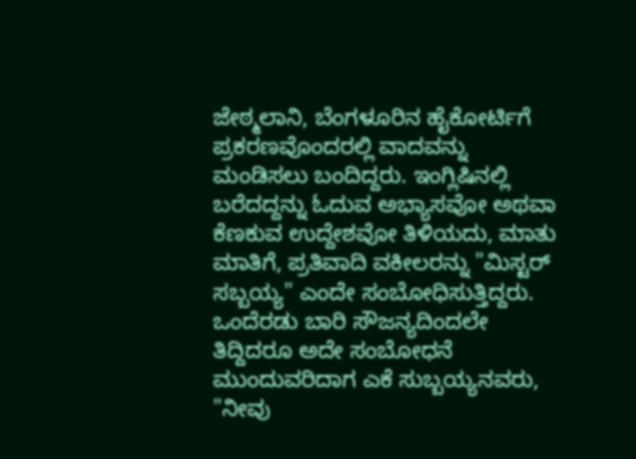ಜೇಠ್ಮಲಾನಿ, ಬೆಂಗಳೂರಿನ ಹೈಕೋರ್ಟಿಗೆ ಪ್ರಕರಣವೊಂದರಲ್ಲಿ ವಾದವನ್ನು ಮಂಡಿಸಲು ಬಂದಿದ್ದರು. ಇಂಗ್ಲಿಷಿನಲ್ಲಿ ಬರೆದದ್ದನ್ನು ಓದುವ ಅಭ್ಯಾಸವೋ ಅಥವಾ ಕೆಣಕುವ ಉದ್ದೇಶವೋ ತಿಳಿಯದು, ಮಾತು ಮಾತಿಗೆ, ಪ್ರತಿವಾದಿ ವಕೀಲರನ್ನು "ಮಿಸ್ಟರ್ ಸಬ್ಬಯ್ಯ" ಎಂದೇ ಸಂಬೋಧಿಸುತ್ತಿದ್ದರು. ಒಂದೆರಡು ಬಾರಿ ಸೌಜನ್ಯದಿಂದಲೇ ತಿದ್ದಿದರೂ ಅದೇ ಸಂಬೋಧನೆ ಮುಂದುವರಿದಾಗ ಎಕೆ ಸುಬ್ಬಯ್ಯನವರು, "ನೀವು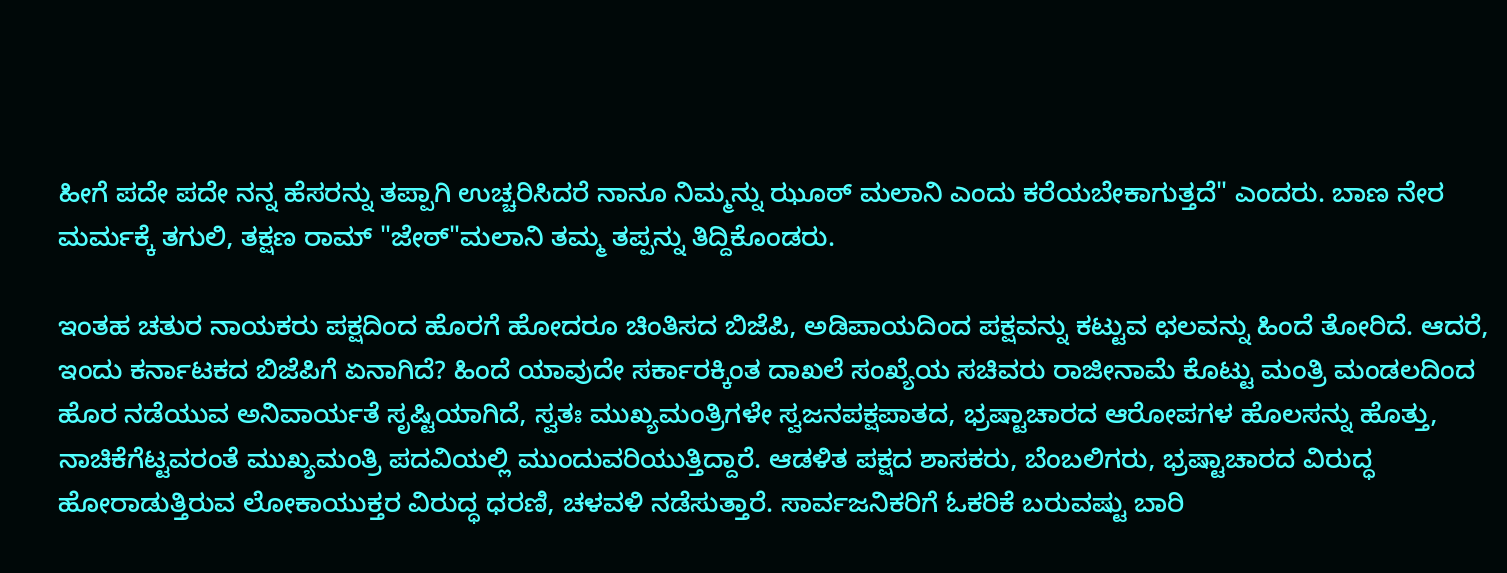ಹೀಗೆ ಪದೇ ಪದೇ ನನ್ನ ಹೆಸರನ್ನು ತಪ್ಪಾಗಿ ಉಚ್ಚರಿಸಿದರೆ ನಾನೂ ನಿಮ್ಮನ್ನು ಝೂಠ್ ಮಲಾನಿ ಎಂದು ಕರೆಯಬೇಕಾಗುತ್ತದೆ" ಎಂದರು. ಬಾಣ ನೇರ ಮರ್ಮಕ್ಕೆ ತಗುಲಿ, ತಕ್ಷಣ ರಾಮ್ "ಜೇಠ್"ಮಲಾನಿ ತಮ್ಮ ತಪ್ಪನ್ನು ತಿದ್ದಿಕೊಂಡರು.

ಇಂತಹ ಚತುರ ನಾಯಕರು ಪಕ್ಷದಿಂದ ಹೊರಗೆ ಹೋದರೂ ಚಿಂತಿಸದ ಬಿಜೆಪಿ, ಅಡಿಪಾಯದಿಂದ ಪಕ್ಷವನ್ನು ಕಟ್ಟುವ ಛಲವನ್ನು ಹಿಂದೆ ತೋರಿದೆ. ಆದರೆ, ಇಂದು ಕರ್ನಾಟಕದ ಬಿಜೆಪಿಗೆ ಏನಾಗಿದೆ? ಹಿಂದೆ ಯಾವುದೇ ಸರ್ಕಾರಕ್ಕಿಂತ ದಾಖಲೆ ಸಂಖ್ಯೆಯ ಸಚಿವರು ರಾಜೀನಾಮೆ ಕೊಟ್ಟು ಮಂತ್ರಿ ಮಂಡಲದಿಂದ ಹೊರ ನಡೆಯುವ ಅನಿವಾರ್ಯತೆ ಸೃಷ್ಟಿಯಾಗಿದೆ, ಸ್ವತಃ ಮುಖ್ಯಮಂತ್ರಿಗಳೇ ಸ್ವಜನಪಕ್ಷಪಾತದ, ಭ್ರಷ್ಟಾಚಾರದ ಆರೋಪಗಳ ಹೊಲಸನ್ನು ಹೊತ್ತು, ನಾಚಿಕೆಗೆಟ್ಟವರಂತೆ ಮುಖ್ಯಮಂತ್ರಿ ಪದವಿಯಲ್ಲಿ ಮುಂದುವರಿಯುತ್ತಿದ್ದಾರೆ. ಆಡಳಿತ ಪಕ್ಷದ ಶಾಸಕರು, ಬೆಂಬಲಿಗರು, ಭ್ರಷ್ಟಾಚಾರದ ವಿರುದ್ಧ ಹೋರಾಡುತ್ತಿರುವ ಲೋಕಾಯುಕ್ತರ ವಿರುದ್ಧ ಧರಣಿ, ಚಳವಳಿ ನಡೆಸುತ್ತಾರೆ. ಸಾರ್ವಜನಿಕರಿಗೆ ಓಕರಿಕೆ ಬರುವಷ್ಟು ಬಾರಿ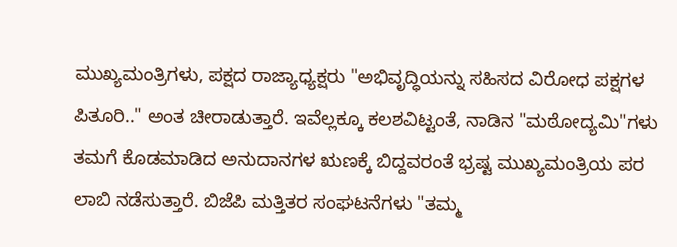ಮುಖ್ಯಮಂತ್ರಿಗಳು, ಪಕ್ಷದ ರಾಜ್ಯಾಧ್ಯಕ್ಷರು "ಅಭಿವೃದ್ಧಿಯನ್ನು ಸಹಿಸದ ವಿರೋಧ ಪಕ್ಷಗಳ ಪಿತೂರಿ.." ಅಂತ ಚೀರಾಡುತ್ತಾರೆ. ಇವೆಲ್ಲಕ್ಕೂ ಕಲಶವಿಟ್ಟಂತೆ, ನಾಡಿನ "ಮಠೋದ್ಯಮಿ"ಗಳು ತಮಗೆ ಕೊಡಮಾಡಿದ ಅನುದಾನಗಳ ಋಣಕ್ಕೆ ಬಿದ್ದವರಂತೆ ಭ್ರಷ್ಟ ಮುಖ್ಯಮಂತ್ರಿಯ ಪರ ಲಾಬಿ ನಡೆಸುತ್ತಾರೆ. ಬಿಜೆಪಿ ಮತ್ತಿತರ ಸಂಘಟನೆಗಳು "ತಮ್ಮ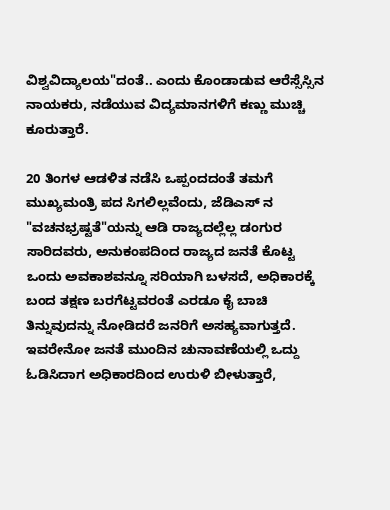ವಿಶ್ವವಿದ್ಯಾಲಯ"ದಂತೆ.. ಎಂದು ಕೊಂಡಾಡುವ ಆರೆಸ್ಸೆಸ್ಸಿನ ನಾಯಕರು, ನಡೆಯುವ ವಿದ್ಯಮಾನಗಳಿಗೆ ಕಣ್ಣು ಮುಚ್ಚಿ ಕೂರುತ್ತಾರೆ.

20 ತಿಂಗಳ ಆಡಳಿತ ನಡೆಸಿ ಒಪ್ಪಂದದಂತೆ ತಮಗೆ ಮುಖ್ಯಮಂತ್ರಿ ಪದ ಸಿಗಲಿಲ್ಲವೆಂದು, ಜೆಡಿಎಸ್ ನ "ವಚನಭ್ರಷ್ಟತೆ"ಯನ್ನು ಆಡಿ ರಾಜ್ಯದಲ್ಲೆಲ್ಲ ಡಂಗುರ ಸಾರಿದವರು, ಅನುಕಂಪದಿಂದ ರಾಜ್ಯದ ಜನತೆ ಕೊಟ್ಟ ಒಂದು ಅವಕಾಶವನ್ನೂ ಸರಿಯಾಗಿ ಬಳಸದೆ, ಅಧಿಕಾರಕ್ಕೆ ಬಂದ ತಕ್ಷಣ ಬರಗೆಟ್ಟವರಂತೆ ಎರಡೂ ಕೈ ಬಾಚಿ ತಿನ್ನುವುದನ್ನು ನೋಡಿದರೆ ಜನರಿಗೆ ಅಸಹ್ಯವಾಗುತ್ತದೆ. ಇವರೇನೋ ಜನತೆ ಮುಂದಿನ ಚುನಾವಣೆಯಲ್ಲಿ ಒದ್ದು ಓಡಿಸಿದಾಗ ಅಧಿಕಾರದಿಂದ ಉರುಳಿ ಬೀಳುತ್ತಾರೆ,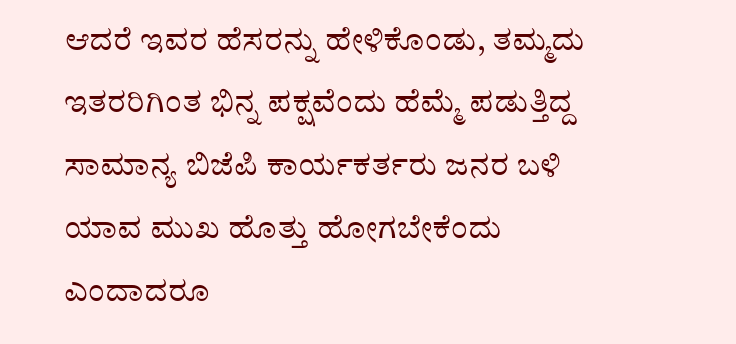ಆದರೆ ಇವರ ಹೆಸರನ್ನು ಹೇಳಿಕೊಂಡು, ತಮ್ಮದು ಇತರರಿಗಿಂತ ಭಿನ್ನ ಪಕ್ಷವೆಂದು ಹೆಮ್ಮೆ ಪಡುತ್ತಿದ್ದ ಸಾಮಾನ್ಯ ಬಿಜೆಪಿ ಕಾರ್ಯಕರ್ತರು ಜನರ ಬಳಿ ಯಾವ ಮುಖ ಹೊತ್ತು ಹೋಗಬೇಕೆಂದು ಎಂದಾದರೂ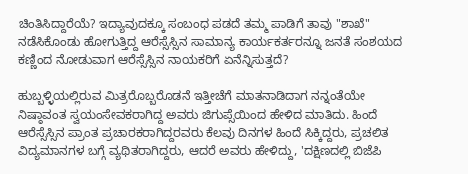ಚಿಂತಿಸಿದ್ದಾರೆಯೆ? ಇದ್ಯಾವುದಕ್ಕೂ ಸಂಬಂಧ ಪಡದೆ ತಮ್ಮ ಪಾಡಿಗೆ ತಾವು "ಶಾಖೆ" ನಡೆಸಿಕೊಂಡು ಹೋಗುತ್ತಿದ್ದ ಆರೆಸ್ಸೆಸ್ಸಿನ ಸಾಮಾನ್ಯ ಕಾರ್ಯಕರ್ತರನ್ನೂ ಜನತೆ ಸಂಶಯದ ಕಣ್ಣಿಂದ ನೋಡುವಾಗ ಆರೆಸ್ಸೆಸ್ಸಿನ ನಾಯಕರಿಗೆ ಏನೆನ್ನಿಸುತ್ತದೆ?

ಹುಬ್ಬಳ್ಳಿಯಲ್ಲಿರುವ ಮಿತ್ರರೊಬ್ಬರೊಡನೆ ಇತ್ತೀಚೆಗೆ ಮಾತನಾಡಿದಾಗ ನನ್ನಂತೆಯೇ ನಿಷ್ಠಾವಂತ ಸ್ವಯಂಸೇವಕರಾಗಿದ್ದ ಅವರು ಜಿಗುಪ್ಸೆಯಿಂದ ಹೇಳಿದ ಮಾತಿದು. ಹಿಂದೆ ಆರೆಸ್ಸೆಸ್ಸಿನ ಪ್ರಾಂತ ಪ್ರಚಾರಕರಾಗಿದ್ದರವರು ಕೆಲವು ದಿನಗಳ ಹಿಂದೆ ಸಿಕ್ಕಿದ್ದರು, ಪ್ರಚಲಿತ ವಿದ್ಯಮಾನಗಳ ಬಗ್ಗೆ ವ್ಯಥಿತರಾಗಿದ್ದರು, ಆದರೆ ಅವರು ಹೇಳಿದ್ದು, 'ದಕ್ಷಿಣದಲ್ಲಿ ಬಿಜೆಪಿ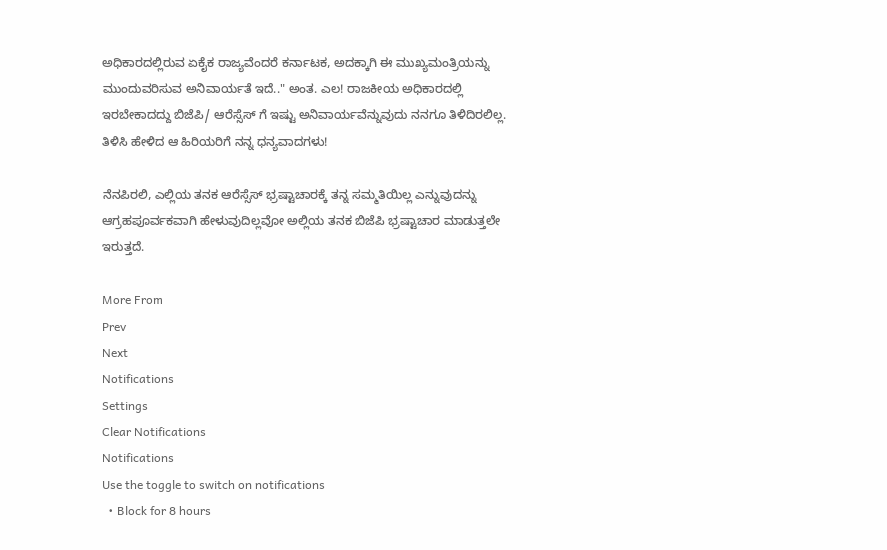ಅಧಿಕಾರದಲ್ಲಿರುವ ಏಕೈಕ ರಾಜ್ಯವೆಂದರೆ ಕರ್ನಾಟಕ, ಅದಕ್ಕಾಗಿ ಈ ಮುಖ್ಯಮಂತ್ರಿಯನ್ನು ಮುಂದುವರಿಸುವ ಅನಿವಾರ್ಯತೆ ಇದೆ.." ಅಂತ. ಎಲ! ರಾಜಕೀಯ ಅಧಿಕಾರದಲ್ಲಿ ಇರಬೇಕಾದದ್ದು ಬಿಜೆಪಿ/ ಆರೆಸ್ಸೆಸ್ ಗೆ ಇಷ್ಟು ಅನಿವಾರ್ಯವೆನ್ನುವುದು ನನಗೂ ತಿಳಿದಿರಲಿಲ್ಲ. ತಿಳಿಸಿ ಹೇಳಿದ ಆ ಹಿರಿಯರಿಗೆ ನನ್ನ ಧನ್ಯವಾದಗಳು!

ನೆನಪಿರಲಿ, ಎಲ್ಲಿಯ ತನಕ ಆರೆಸ್ಸೆಸ್ ಭ್ರಷ್ಟಾಚಾರಕ್ಕೆ ತನ್ನ ಸಮ್ಮತಿಯಿಲ್ಲ ಎನ್ನುವುದನ್ನು ಆಗ್ರಹಪೂರ್ವಕವಾಗಿ ಹೇಳುವುದಿಲ್ಲವೋ ಅಲ್ಲಿಯ ತನಕ ಬಿಜೆಪಿ ಭ್ರಷ್ಟಾಚಾರ ಮಾಡುತ್ತಲೇ ಇರುತ್ತದೆ.

More From
Prev
Next
Notifications
Settings
Clear Notifications
Notifications
Use the toggle to switch on notifications
  • Block for 8 hours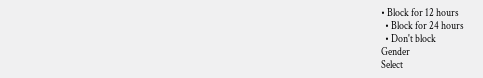• Block for 12 hours
  • Block for 24 hours
  • Don't block
Gender
Select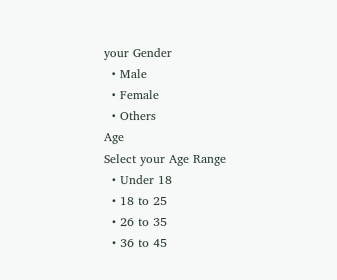your Gender
  • Male
  • Female
  • Others
Age
Select your Age Range
  • Under 18
  • 18 to 25
  • 26 to 35
  • 36 to 45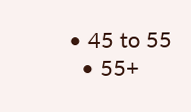• 45 to 55
  • 55+